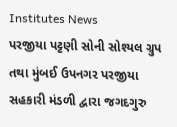Institutes News
પરજીયા પટ્ટણી સોની સોશ્યલ ગ્રુપ તથા મુંબઈ ઉપનગર પરજીયા સહકારી મંડળી દ્વારા જગદગુરુ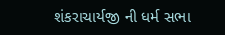શંકરાચાર્યજી ની ધર્મ સભા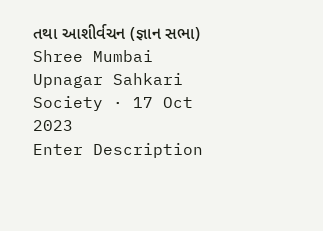તથા આશીર્વચન (જ્ઞાન સભા)
Shree Mumbai Upnagar Sahkari Society · 17 Oct 2023
Enter Description